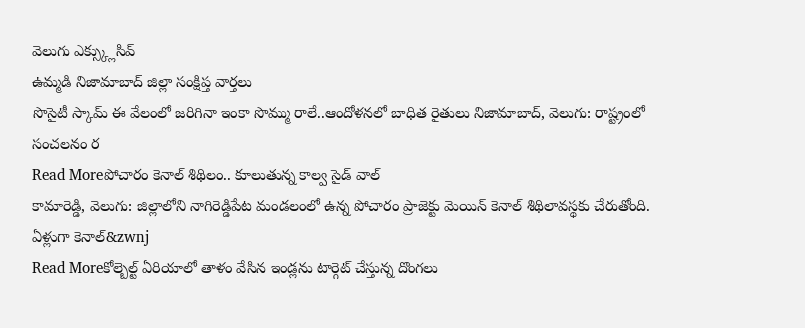వెలుగు ఎక్స్క్లుసివ్
ఉమ్మడి నిజామాబాద్ జిల్లా సంక్షిప్త వార్తలు
సొసైటీ స్కామ్ ఈ వేలంలో జరిగినా ఇంకా సొమ్ము రాలే..ఆందోళనలో బాధిత రైతులు నిజామాబాద్, వెలుగు: రాష్ట్రంలో సంచలనం ర
Read Moreపోచారం కెనాల్ శిథిలం.. కూలుతున్న కాల్వ సైడ్ వాల్
కామారెడ్డి, వెలుగు: జిల్లాలోని నాగిరెడ్డిపేట మండలంలో ఉన్న పోచారం ప్రాజెక్టు మెయిన్ కెనాల్ శిథిలావస్థకు చేరుతోంది. ఏళ్లుగా కెనాల్&zwnj
Read Moreకోల్బెల్ట్ ఏరియాలో తాళం వేసిన ఇండ్లను టార్గెట్ చేస్తున్న దొంగలు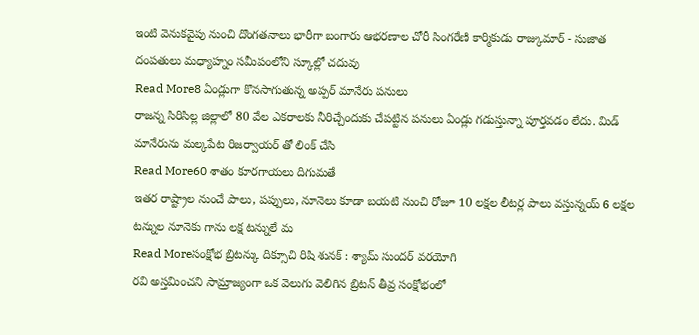ఇంటి వెనుకవైపు నుంచి దొంగతనాలు భారీగా బంగారు ఆభరణాల చోరీ సింగరేణి కార్మికుడు రాజ్కుమార్ - సుజాత దంపతులు మధ్యాహ్నం సమీపంలోని స్కూల్లో చదువు
Read More8 ఏండ్లుగా కొనసాగుతున్న అప్పర్ మానేరు పనులు
రాజన్న సిరిసిల్ల జిల్లాలో 80 వేల ఎకరాలకు నీరిచ్చేందుకు చేపట్టిన పనులు ఏండ్లు గడుస్తున్నా పూర్తవడం లేదు. మిడ్ మానేరును మల్కపేట రిజర్వాయర్ తో లింక్ చేసి
Read More60 శాతం కూరగాయలు దిగుమతే
ఇతర రాష్ట్రాల నుంచే పాలు, పప్పులు, నూనెలు కూడా బయటి నుంచి రోజూ 10 లక్షల లీటర్ల పాలు వస్తున్నయ్ 6 లక్షల టన్నుల నూనెకు గాను లక్ష టన్నులే మ
Read Moreసంక్షోభ బ్రిటన్కు దిక్సూచి రిషి శునక్ : శ్యామ్ సుందర్ వరయోగి
రవి అస్తమించని సామ్రాజ్యంగా ఒక వెలుగు వెలిగిన బ్రిటన్ తీవ్ర సంక్షోభంలో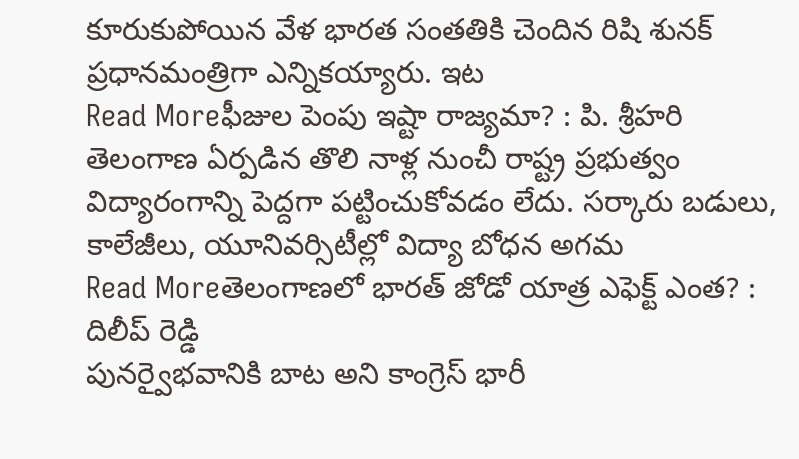కూరుకుపోయిన వేళ భారత సంతతికి చెందిన రిషి శునక్ ప్రధానమంత్రిగా ఎన్నికయ్యారు. ఇట
Read Moreఫీజుల పెంపు ఇష్టా రాజ్యమా? : పి. శ్రీహరి
తెలంగాణ ఏర్పడిన తొలి నాళ్ల నుంచీ రాష్ట్ర ప్రభుత్వం విద్యారంగాన్ని పెద్దగా పట్టించుకోవడం లేదు. సర్కారు బడులు, కాలేజీలు, యూనివర్సిటీల్లో విద్యా బోధన అగమ
Read Moreతెలంగాణలో భారత్ జోడో యాత్ర ఎఫెక్ట్ ఎంత? : దిలీప్ రెడ్డి
పునర్వైభవానికి బాట అని కాంగ్రెస్ భారీ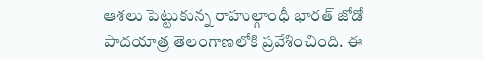ఆశలు పెట్టుకున్న రాహుల్గాంధీ భారత్ జోడో పాదయాత్ర తెలంగాణలోకి ప్రవేశించింది. ఈ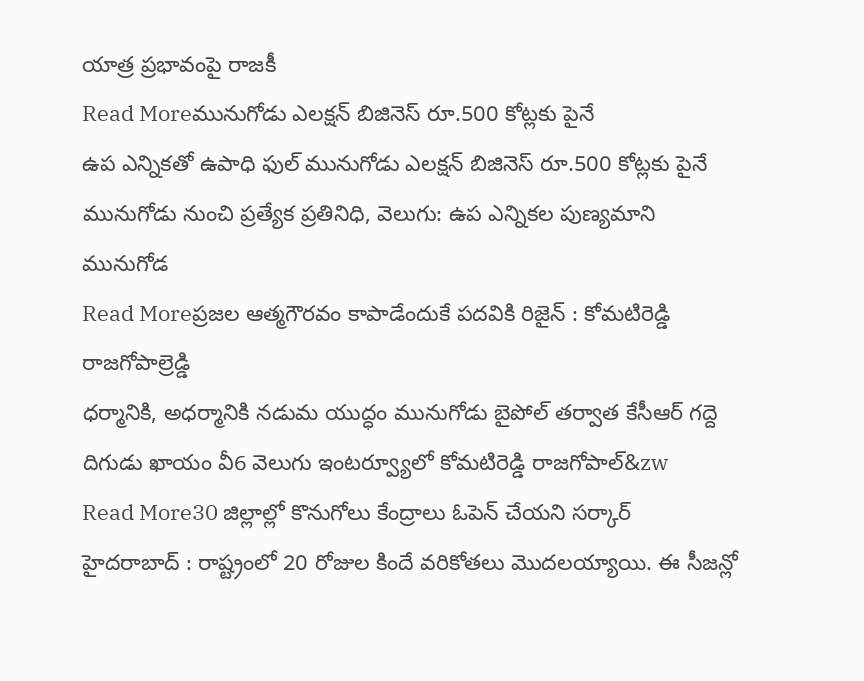యాత్ర ప్రభావంపై రాజకీ
Read Moreమునుగోడు ఎలక్షన్ బిజినెస్ రూ.500 కోట్లకు పైనే
ఉప ఎన్నికతో ఉపాధి ఫుల్ మునుగోడు ఎలక్షన్ బిజినెస్ రూ.500 కోట్లకు పైనే మునుగోడు నుంచి ప్రత్యేక ప్రతినిధి, వెలుగు: ఉప ఎన్నికల పుణ్యమాని మునుగోడ
Read Moreప్రజల ఆత్మగౌరవం కాపాడేందుకే పదవికి రిజైన్ : కోమటిరెడ్డి రాజగోపాల్రెడ్డి
ధర్మానికి, అధర్మానికి నడుమ యుద్ధం మునుగోడు బైపోల్ తర్వాత కేసీఆర్ గద్దె దిగుడు ఖాయం వీ6 వెలుగు ఇంటర్వ్యూలో కోమటిరెడ్డి రాజగోపాల్&zw
Read More30 జిల్లాల్లో కొనుగోలు కేంద్రాలు ఓపెన్ చేయని సర్కార్
హైదరాబాద్ : రాష్ట్రంలో 20 రోజుల కిందే వరికోతలు మొదలయ్యాయి. ఈ సీజన్లో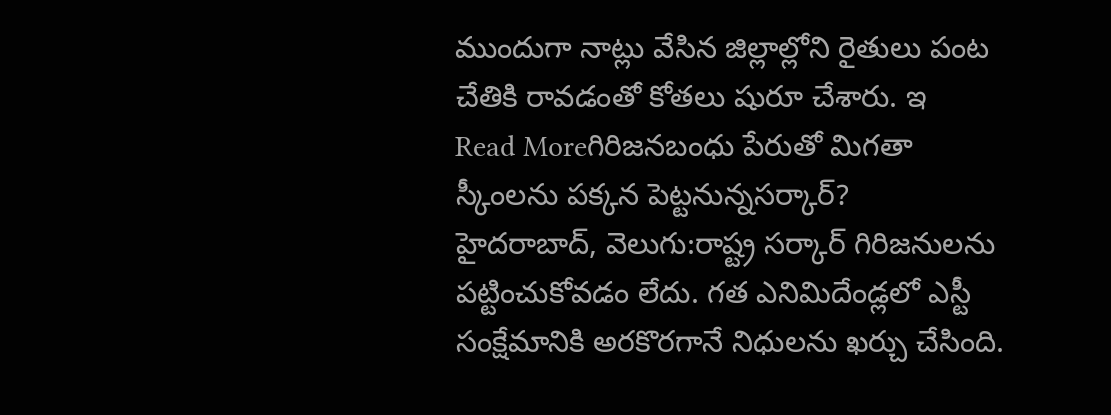ముందుగా నాట్లు వేసిన జిల్లాల్లోని రైతులు పంట చేతికి రావడంతో కోతలు షురూ చేశారు. ఇ
Read Moreగిరిజనబంధు పేరుతో మిగతా స్కీంలను పక్కన పెట్టనున్నసర్కార్?
హైదరాబాద్, వెలుగు:రాష్ట్ర సర్కార్ గిరిజనులను పట్టించుకోవడం లేదు. గత ఎనిమిదేండ్లలో ఎస్టీ సంక్షేమానికి అరకొరగానే నిధులను ఖర్చు చేసింది.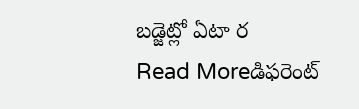బడ్జెట్లో ఏటా ర
Read Moreడిఫరెంట్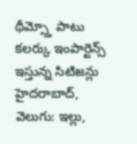థీమ్స్తో పాటు కలర్కు ఇంపార్టెన్స్ ఇస్తున్న సిటిజన్లు
హైదరాబాద్, వెలుగు: ఇల్లు,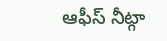ఆఫీస్ నీట్గా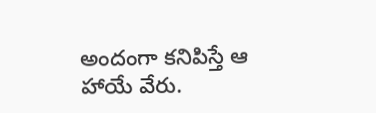అందంగా కనిపిస్తే ఆ హాయే వేరు.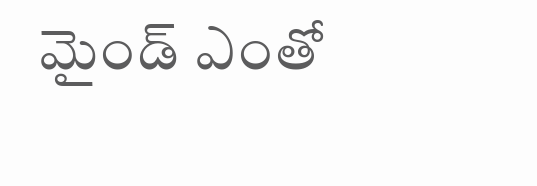మైండ్ ఎంతో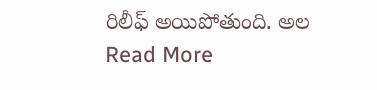రిలీఫ్ అయిపోతుంది. అల
Read More